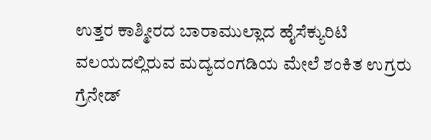ಉತ್ತರ ಕಾಶ್ಮೀರದ ಬಾರಾಮುಲ್ಲಾದ ಹೈಸೆಕ್ಯುರಿಟಿ ವಲಯದಲ್ಲಿರುವ ಮದ್ಯದಂಗಡಿಯ ಮೇಲೆ ಶಂಕಿತ ಉಗ್ರರು ಗ್ರೆನೇಡ್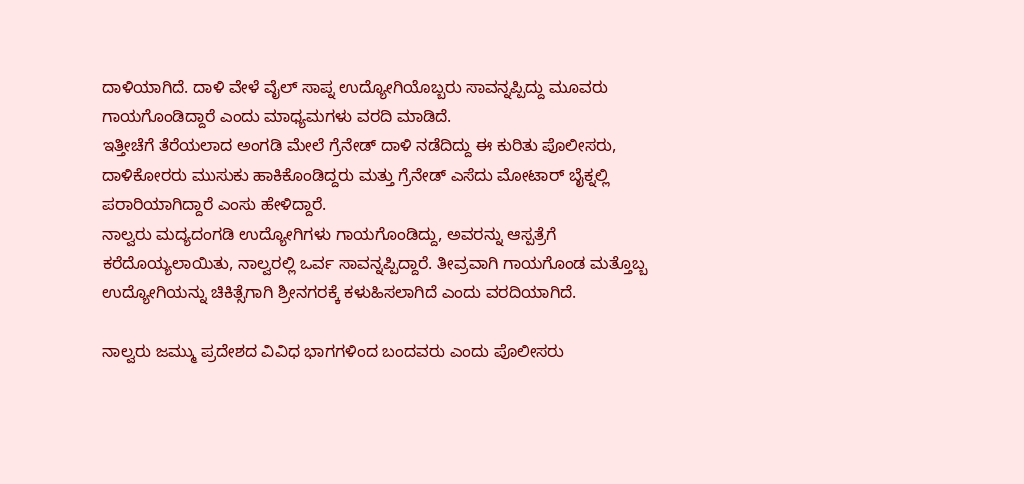ದಾಳಿಯಾಗಿದೆ. ದಾಳಿ ವೇಳೆ ವೈಲ್ ಸಾಪ್ನ ಉದ್ಯೋಗಿಯೊಬ್ಬರು ಸಾವನ್ನಪ್ಪಿದ್ದು ಮೂವರು ಗಾಯಗೊಂಡಿದ್ದಾರೆ ಎಂದು ಮಾಧ್ಯಮಗಳು ವರದಿ ಮಾಡಿದೆ.
ಇತ್ತೀಚೆಗೆ ತೆರೆಯಲಾದ ಅಂಗಡಿ ಮೇಲೆ ಗ್ರೆನೇಡ್ ದಾಳಿ ನಡೆದಿದ್ದು ಈ ಕುರಿತು ಪೊಲೀಸರು, ದಾಳಿಕೋರರು ಮುಸುಕು ಹಾಕಿಕೊಂಡಿದ್ದರು ಮತ್ತು ಗ್ರೆನೇಡ್ ಎಸೆದು ಮೋಟಾರ್ ಬೈಕ್ನಲ್ಲಿ ಪರಾರಿಯಾಗಿದ್ದಾರೆ ಎಂಸು ಹೇಳಿದ್ದಾರೆ.
ನಾಲ್ವರು ಮದ್ಯದಂಗಡಿ ಉದ್ಯೋಗಿಗಳು ಗಾಯಗೊಂಡಿದ್ದು, ಅವರನ್ನು ಆಸ್ಪತ್ರೆಗೆ ಕರೆದೊಯ್ಯಲಾಯಿತು, ನಾಲ್ವರಲ್ಲಿ ಒರ್ವ ಸಾವನ್ನಪ್ಪಿದ್ದಾರೆ. ತೀವ್ರವಾಗಿ ಗಾಯಗೊಂಡ ಮತ್ತೊಬ್ಬ ಉದ್ಯೋಗಿಯನ್ನು ಚಿಕಿತ್ಸೆಗಾಗಿ ಶ್ರೀನಗರಕ್ಕೆ ಕಳುಹಿಸಲಾಗಿದೆ ಎಂದು ವರದಿಯಾಗಿದೆ.

ನಾಲ್ವರು ಜಮ್ಮು ಪ್ರದೇಶದ ವಿವಿಧ ಭಾಗಗಳಿಂದ ಬಂದವರು ಎಂದು ಪೊಲೀಸರು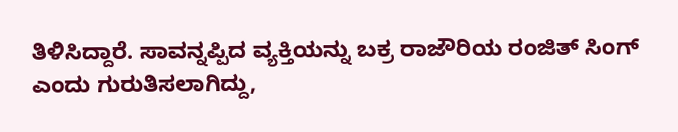ತಿಳಿಸಿದ್ದಾರೆ. ಸಾವನ್ನಪ್ಪಿದ ವ್ಯಕ್ತಿಯನ್ನು ಬಕ್ರ ರಾಜೌರಿಯ ರಂಜಿತ್ ಸಿಂಗ್ ಎಂದು ಗುರುತಿಸಲಾಗಿದ್ದು,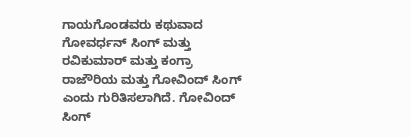ಗಾಯಗೊಂಡವರು ಕಥುವಾದ ಗೋವರ್ಧನ್ ಸಿಂಗ್ ಮತ್ತು ರವಿಕುಮಾರ್ ಮತ್ತು ಕಂಗ್ರಾ ರಾಜೌರಿಯ ಮತ್ತು ಗೋವಿಂದ್ ಸಿಂಗ್ ಎಂದು ಗುರಿತಿಸಲಾಗಿದೆ. ಗೋವಿಂದ್ ಸಿಂಗ್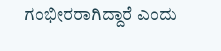ಗಂಭೀರರಾಗಿದ್ದಾರೆ ಎಂದು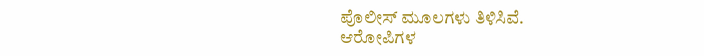ಪೊಲೀಸ್ ಮೂಲಗಳು ತಿಳಿಸಿವೆ.
ಆರೋಪಿಗಳ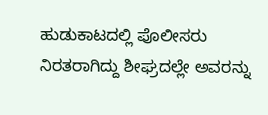ಹುಡುಕಾಟದಲ್ಲಿ ಪೊಲೀಸರು ನಿರತರಾಗಿದ್ದು ಶೀಘ್ರದಲ್ಲೇ ಅವರನ್ನು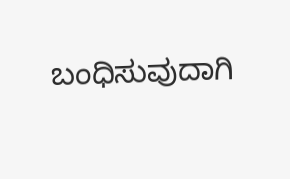ಬಂಧಿಸುವುದಾಗಿ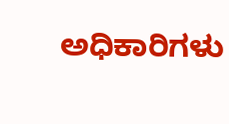ಅಧಿಕಾರಿಗಳು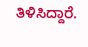ತಿಳಿಸಿದ್ದಾರೆ.